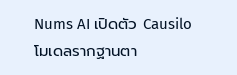Nums AI เปิดตัว Causilo โมเดลรากฐานตา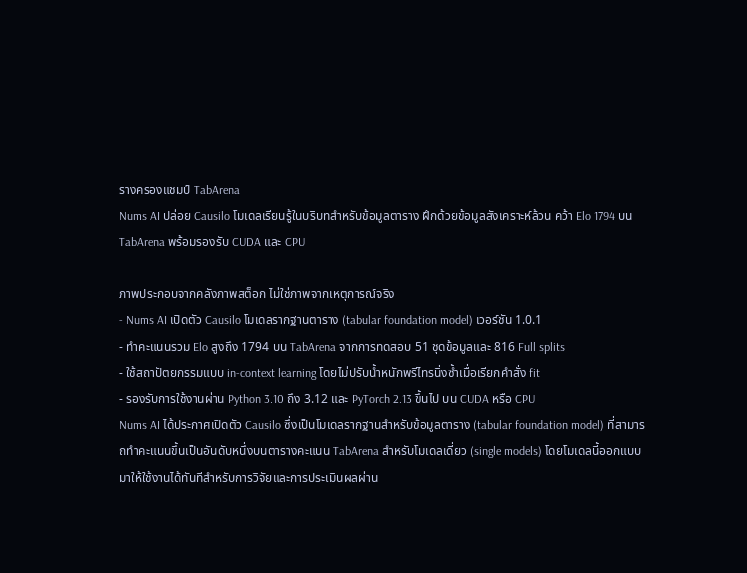รางครองแชมป์ TabArena
Nums AI ปล่อย Causilo โมเดลเรียนรู้ในบริบทสำหรับข้อมูลตาราง ฝึกด้วยข้อมูลสังเคราะห์ล้วน คว้า Elo 1794 บน TabArena พร้อมรองรับ CUDA และ CPU

ภาพประกอบจากคลังภาพสต็อก ไม่ใช่ภาพจากเหตุการณ์จริง
- Nums AI เปิดตัว Causilo โมเดลรากฐานตาราง (tabular foundation model) เวอร์ชัน 1.0.1
- ทำคะแนนรวม Elo สูงถึง 1794 บน TabArena จากการทดสอบ 51 ชุดข้อมูลและ 816 Full splits
- ใช้สถาปัตยกรรมแบบ in-context learning โดยไม่ปรับน้ำหนักพรีไทรนิ่งซ้ำเมื่อเรียกคำสั่ง fit
- รองรับการใช้งานผ่าน Python 3.10 ถึง 3.12 และ PyTorch 2.13 ขึ้นไป บน CUDA หรือ CPU
Nums AI ได้ประกาศเปิดตัว Causilo ซึ่งเป็นโมเดลรากฐานสำหรับข้อมูลตาราง (tabular foundation model) ที่สามารถทำคะแนนขึ้นเป็นอันดับหนึ่งบนตารางคะแนน TabArena สำหรับโมเดลเดี่ยว (single models) โดยโมเดลนี้ออกแบบมาให้ใช้งานได้ทันทีสำหรับการวิจัยและการประเมินผลผ่าน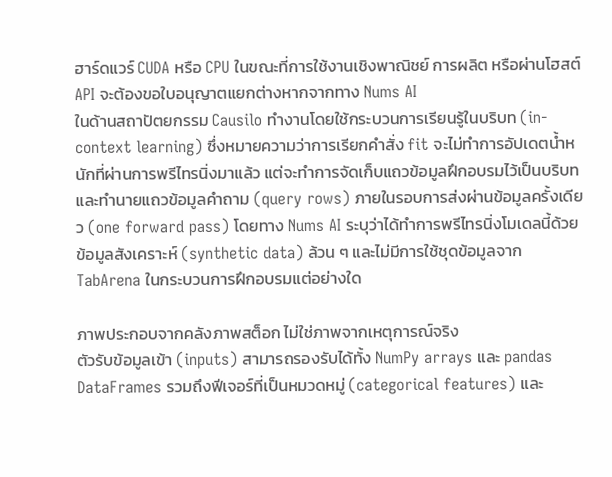ฮาร์ดแวร์ CUDA หรือ CPU ในขณะที่การใช้งานเชิงพาณิชย์ การผลิต หรือผ่านโฮสต์ API จะต้องขอใบอนุญาตแยกต่างหากจากทาง Nums AI
ในด้านสถาปัตยกรรม Causilo ทำงานโดยใช้กระบวนการเรียนรู้ในบริบท (in-context learning) ซึ่งหมายความว่าการเรียกคำสั่ง fit จะไม่ทำการอัปเดตน้ำหนักที่ผ่านการพรีไทรนิ่งมาแล้ว แต่จะทำการจัดเก็บแถวข้อมูลฝึกอบรมไว้เป็นบริบท และทำนายแถวข้อมูลคำถาม (query rows) ภายในรอบการส่งผ่านข้อมูลครั้งเดียว (one forward pass) โดยทาง Nums AI ระบุว่าได้ทำการพรีไทรนิ่งโมเดลนี้ด้วยข้อมูลสังเคราะห์ (synthetic data) ล้วน ๆ และไม่มีการใช้ชุดข้อมูลจาก TabArena ในกระบวนการฝึกอบรมแต่อย่างใด

ภาพประกอบจากคลังภาพสต็อก ไม่ใช่ภาพจากเหตุการณ์จริง
ตัวรับข้อมูลเข้า (inputs) สามารถรองรับได้ทั้ง NumPy arrays และ pandas DataFrames รวมถึงฟีเจอร์ที่เป็นหมวดหมู่ (categorical features) และ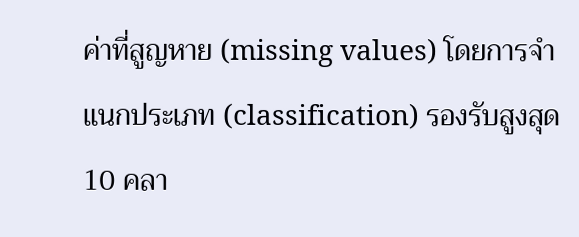ค่าที่สูญหาย (missing values) โดยการจำแนกประเภท (classification) รองรับสูงสุด 10 คลา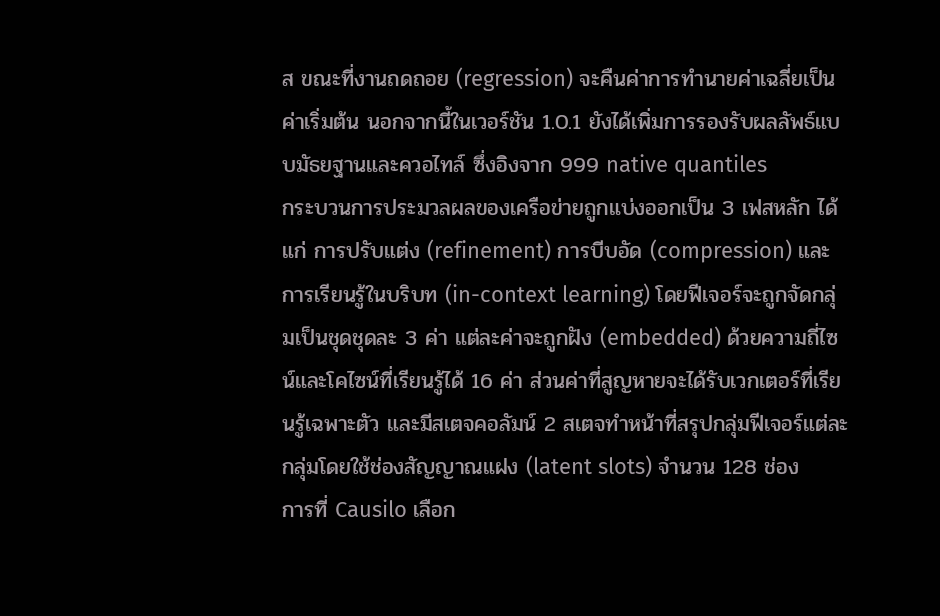ส ขณะที่งานถดถอย (regression) จะคืนค่าการทำนายค่าเฉลี่ยเป็นค่าเริ่มต้น นอกจากนี้ในเวอร์ชัน 1.0.1 ยังได้เพิ่มการรองรับผลลัพธ์แบบมัธยฐานและควอไทล์ ซึ่งอิงจาก 999 native quantiles
กระบวนการประมวลผลของเครือข่ายถูกแบ่งออกเป็น 3 เฟสหลัก ได้แก่ การปรับแต่ง (refinement) การบีบอัด (compression) และการเรียนรู้ในบริบท (in-context learning) โดยฟีเจอร์จะถูกจัดกลุ่มเป็นชุดชุดละ 3 ค่า แต่ละค่าจะถูกฝัง (embedded) ด้วยความถี่ไซน์และโคไซน์ที่เรียนรู้ได้ 16 ค่า ส่วนค่าที่สูญหายจะได้รับเวกเตอร์ที่เรียนรู้เฉพาะตัว และมีสเตจคอลัมน์ 2 สเตจทำหน้าที่สรุปกลุ่มฟีเจอร์แต่ละกลุ่มโดยใช้ช่องสัญญาณแฝง (latent slots) จำนวน 128 ช่อง
การที่ Causilo เลือก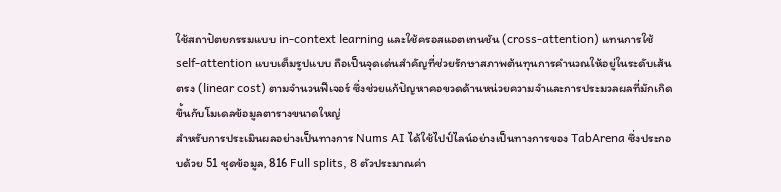ใช้สถาปัตยกรรมแบบ in-context learning และใช้ครอสแอตเทนชัน (cross-attention) แทนการใช้ self-attention แบบเต็มรูปแบบ ถือเป็นจุดเด่นสำคัญที่ช่วยรักษาสภาพต้นทุนการคำนวณให้อยู่ในระดับเส้นตรง (linear cost) ตามจำนวนฟีเจอร์ ซึ่งช่วยแก้ปัญหาคอขวดด้านหน่วยความจำและการประมวลผลที่มักเกิดขึ้นกับโมเดลข้อมูลตารางขนาดใหญ่
สำหรับการประเมินผลอย่างเป็นทางการ Nums AI ได้ใช้ไปป์ไลน์อย่างเป็นทางการของ TabArena ซึ่งประกอบด้วย 51 ชุดข้อมูล, 816 Full splits, 8 ตัวประมาณค่า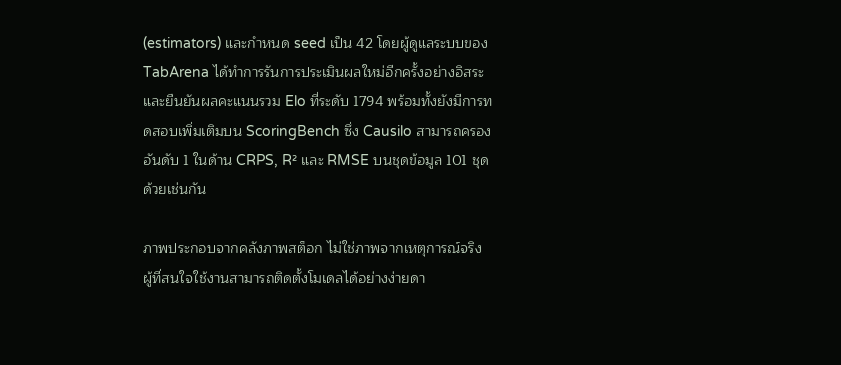(estimators) และกำหนด seed เป็น 42 โดยผู้ดูแลระบบของ TabArena ได้ทำการรันการประเมินผลใหม่อีกครั้งอย่างอิสระและยืนยันผลคะแนนรวม Elo ที่ระดับ 1794 พร้อมทั้งยังมีการทดสอบเพิ่มเติมบน ScoringBench ซึ่ง Causilo สามารถครองอันดับ 1 ในด้าน CRPS, R² และ RMSE บนชุดข้อมูล 101 ชุดด้วยเช่นกัน

ภาพประกอบจากคลังภาพสต็อก ไม่ใช่ภาพจากเหตุการณ์จริง
ผู้ที่สนใจใช้งานสามารถติดตั้งโมเดลได้อย่างง่ายดา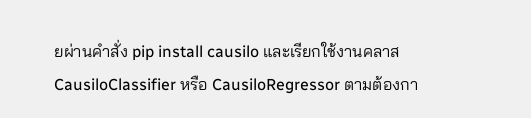ยผ่านคำสั่ง pip install causilo และเรียกใช้งานคลาส CausiloClassifier หรือ CausiloRegressor ตามต้องกา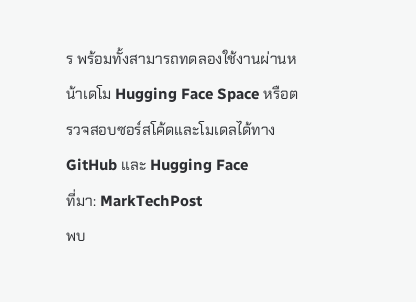ร พร้อมทั้งสามารถทดลองใช้งานผ่านหน้าเดโม Hugging Face Space หรือตรวจสอบซอร์สโค้ดและโมเดลได้ทาง GitHub และ Hugging Face
ที่มา: MarkTechPost
พบ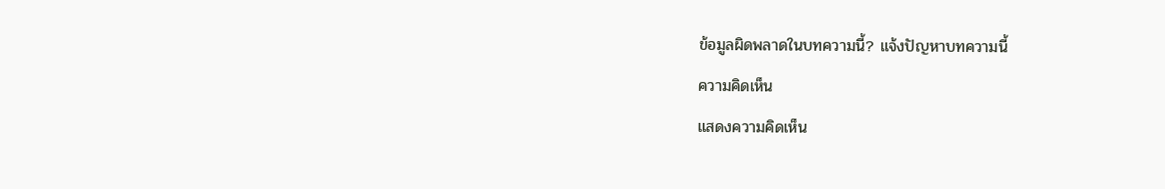ข้อมูลผิดพลาดในบทความนี้? แจ้งปัญหาบทความนี้
ความคิดเห็น
แสดงความคิดเห็น